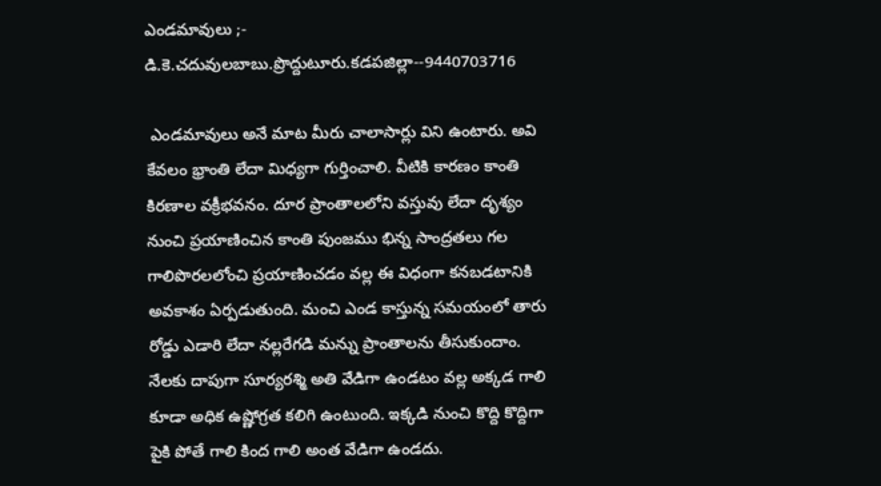ఎండమావులు ;- డి.కె.చదువులబాబు.ప్రొద్దుటూరు.కడపజిల్లా--9440703716

 ఎండమావులు అనే మాట మీరు చాలాసార్లు విని ఉంటారు. అవి కేవలం భ్రాంతి లేదా మిధ్యగా గుర్తించాలి. వీటికి కారణం కాంతి కిరణాల వక్రీభవనం. దూర ప్రాంతాలలోని వస్తువు లేదా దృశ్యం నుంచి ప్రయాణించిన కాంతి పుంజము భిన్న సాంద్రతలు గల గాలిపొరలలోంచి ప్రయాణించడం వల్ల ఈ విధంగా కనబడటానికి అవకాశం ఏర్పడుతుంది. మంచి ఎండ కాస్తున్న సమయంలో తారు రోడ్డు ఎడారి లేదా నల్లరేగడి మన్ను ప్రాంతాలను తీసుకుందాం. నేలకు దాపుగా సూర్యరశ్మి అతి వేడిగా ఉండటం వల్ల అక్కడ గాలి కూడా అధిక ఉష్ణోగ్రత కలిగి ఉంటుంది. ఇక్కడి నుంచి కొద్ది కొద్దిగా పైకి పోతే గాలి కింద గాలి అంత వేడిగా ఉండదు.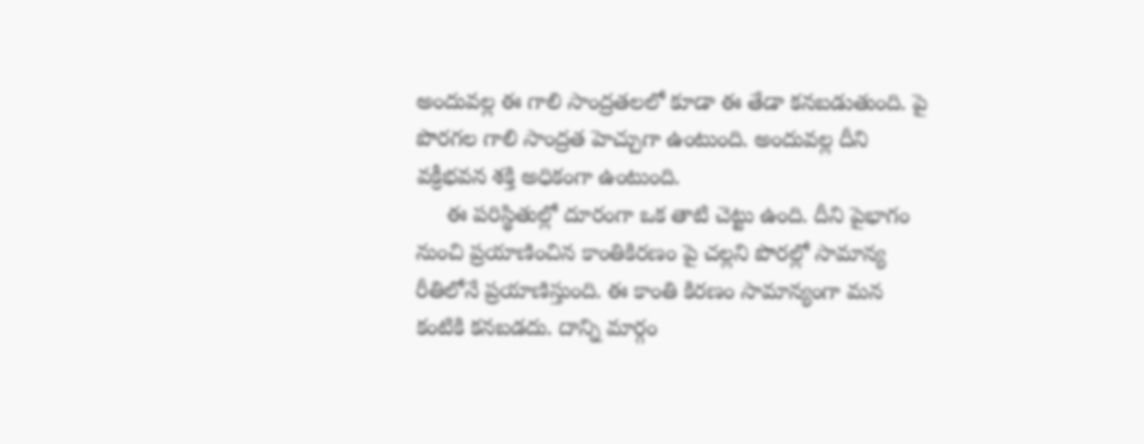అందువల్ల ఈ గాలి సాంద్రతలలో కూడా ఈ తేడా కనబడుతుంది. పై పొరగల గాలి సాంద్రత హెచ్చుగా ఉంటుంది. అందువల్ల దీని వక్రీభవన శక్తి అధికంగా ఉంటుంది.
     ఈ పరిస్థితుల్లో దూరంగా ఒక తాటి చెట్టు ఉంది. దీని పైభాగం నుంచి ప్రయాణించిన కాంతికిరణం పై చల్లని పొరల్లో సామాన్య రీతిలోనే ప్రయాణిస్తుంది. ఈ కాంతి కిరణం సామాన్యంగా మన కంటికి కనబడదు. దాన్ని మార్గం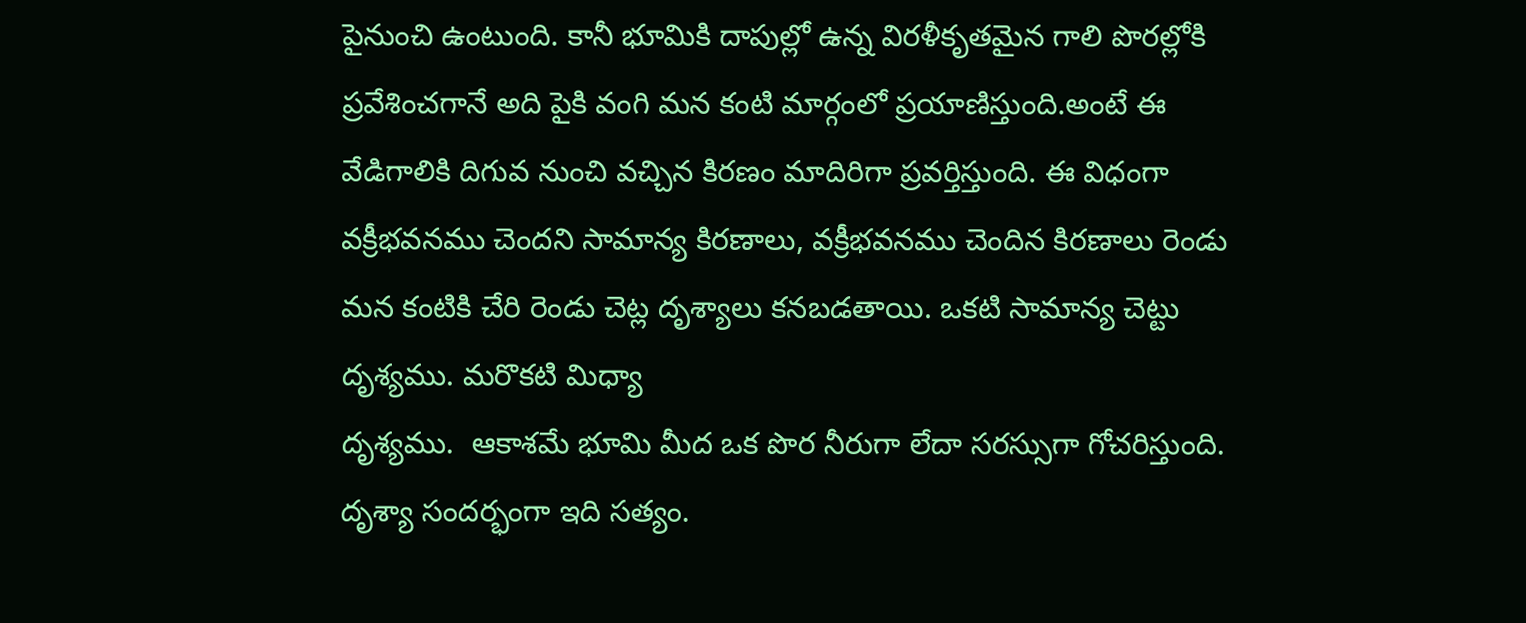పైనుంచి ఉంటుంది. కానీ భూమికి దాపుల్లో ఉన్న విరళీకృతమైన గాలి పొరల్లోకి ప్రవేశించగానే అది పైకి వంగి మన కంటి మార్గంలో ప్రయాణిస్తుంది.అంటే ఈ వేడిగాలికి దిగువ నుంచి వచ్చిన కిరణం మాదిరిగా ప్రవర్తిస్తుంది. ఈ విధంగా వక్రీభవనము చెందని సామాన్య కిరణాలు, వక్రీభవనము చెందిన కిరణాలు రెండు మన కంటికి చేరి రెండు చెట్ల దృశ్యాలు కనబడతాయి. ఒకటి సామాన్య చెట్టు దృశ్యము. మరొకటి మిధ్యా
దృశ్యము.  ఆకాశమే భూమి మీద ఒక పొర నీరుగా లేదా సరస్సుగా గోచరిస్తుంది. దృశ్యా సందర్భంగా ఇది సత్యం.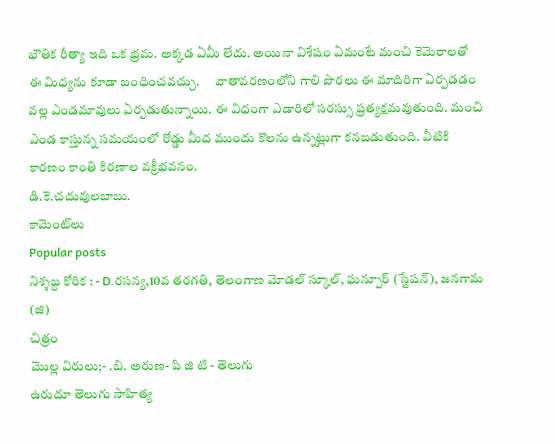భౌతిక రీత్యా ఇది ఒక భ్రమ. అక్కడ ఏమీ లేదు. అయినా విశేషం ఏమంటే మంచి కెమెరాలతో ఈ మిధ్యను కూడా బంధించవచ్చు.      వాతావరణంలోని గాలి పొరలు ఈ మాదిరిగా ఏర్పడడం వల్ల ఎండమావులు ఏర్పడుతున్నాయి. ఈ విధంగా ఎడారిలో సరస్సు ప్రత్యక్షమవుతుంది. మంచి ఎండ కాస్తున్న సమయంలో రోడ్డు మీద ముందు కొలను ఉన్నట్లుగా కనబడుతుంది. వీటికి కారణం కాంతి కిరణాల వక్రీభవనం.
డి.కె.చదువులబాబు.
కామెంట్‌లు
Popular posts
నిశ్శబ్ద కోరిక : - D.రసన్య,10వ తరగతి, తెలంగాణ మోడల్ స్కూల్, ఘన్పూర్ (స్టేషన్), జనగామ (జి)
చిత్రం
మొల్ల విరులు;- .బి. అరుణ- పి జి టి - తెలుగు
ఉరుదూ తెలుగు సాహిత్య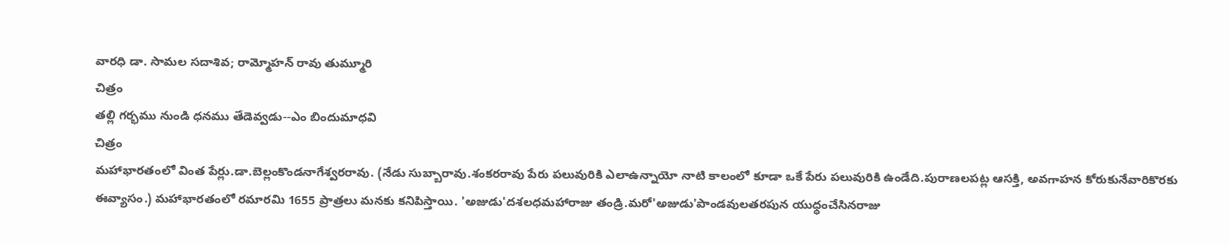వారధి డా. సామల సదాశివ; రామ్మోహన్ రావు తుమ్మూరి
చిత్రం
తల్లి గర్భము నుండి ధనము తేడెవ్వడు--ఎం బిందుమాధవి
చిత్రం
మహాభారతంలో వింత పేర్లు.డా.బెల్లంకొండనాగేశ్వరరావు. (నేడు సుబ్బారావు.శంకరరావు పేరు పలువురికి ఎలాఉన్నాయో నాటి కాలంలో కూడా ఒకే పేరు పలువురికి ఉండేది.పురాణలపట్ల ఆసక్తి, అవగాహన కోరుకునేవారికొరకు ఈవ్యాసం.) మహాభారతంలో రమారమి 1655 ప్రాత్రలు మనకు కనిపిస్తాయి. 'అజుడు'దశలధమహారాజు తండ్రి.మరో'అజుడు'పాండవులతరపున యుధ్ధంచేసినరాజు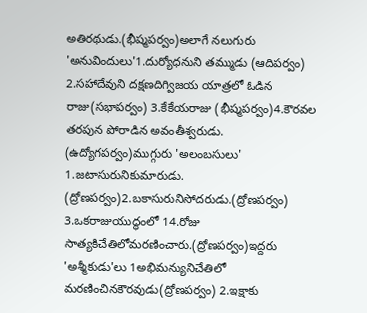అతిరథుడు.(భీష్మపర్వం)అలాగే నలుగురు 'అనువిందులు'1.దుర్యోధనుని తమ్ముడు (ఆదిపర్వం) 2.సహాదేవుని దక్షణదిగ్విజయ యాత్రలో ఓడిన రాజు(సభాపర్వం) 3.కేకేయరాజు (భీష్మపర్వం)4.కౌరవల తరపున పోరాడిన అవంతీశ్వరుడు. (ఉద్యోగపర్వం)ముగ్గురు 'అలంబసులు' 1.జటాసురునికుమారుడు. (ద్రోణపర్వం)2.బకాసురునిసోదరుడు.(ద్రోణపర్వం) 3.ఒకరాజుయుద్ధంలో 14.రోజు సాత్యకిచేతిలోమరణించారు.(ద్రోణపర్వం)ఇద్దరు 'అశ్మీకుడు'లు 1అభిమన్యునిచేతిలో మరణించినకౌరవుడు(ద్రోణపర్వం) 2.ఇక్షాకు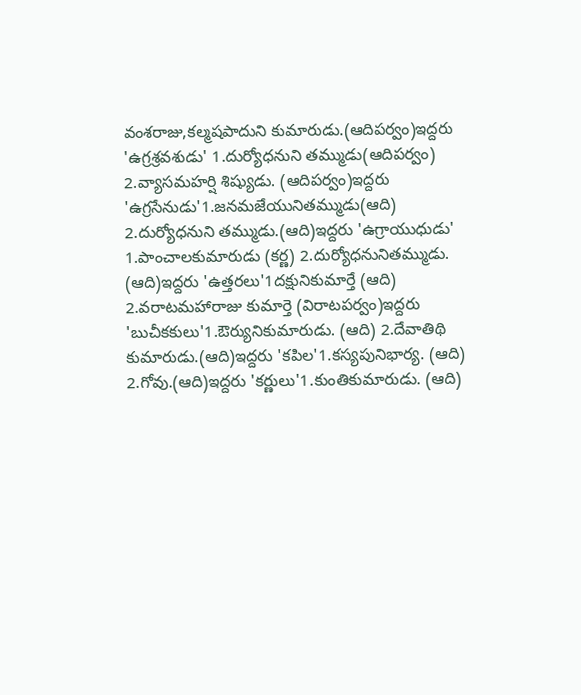వంశరాజు,కల్మషపాదుని కుమారుడు.(ఆదిపర్వం)ఇద్దరు 'ఉగ్రశ్రవశుడు' 1.దుర్యోధనుని తమ్ముడు(ఆదిపర్వం) 2.వ్యాసమహర్షి శిష్యుడు. (ఆదిపర్వం)ఇద్దరు 'ఉగ్రసేనుడు'1.జనమజేయునితమ్ముడు(ఆది) 2.దుర్యోధనుని తమ్ముడు.(ఆది)ఇద్దరు 'ఉగ్రాయుధుడు' 1.పాంచాలకుమారుడు (కర్ణ) 2.దుర్యోధనునితమ్ముడు. (ఆది)ఇద్దరు 'ఉత్తరలు'1దక్షునికుమార్తే (ఆది) 2.వరాటమహారాజు కుమార్తె (విరాటపర్వం)ఇద్దరు 'బుచీకకులు'1.ఔర్యునికుమారుడు. (ఆది) 2.దేవాతిథి కుమారుడు.(ఆది)ఇద్దరు 'కపిల'1.కస్యపునిభార్య. (ఆది) 2.గోవు.(ఆది)ఇద్దరు 'కర్ణులు'1.కుంతికుమారుడు. (ఆది)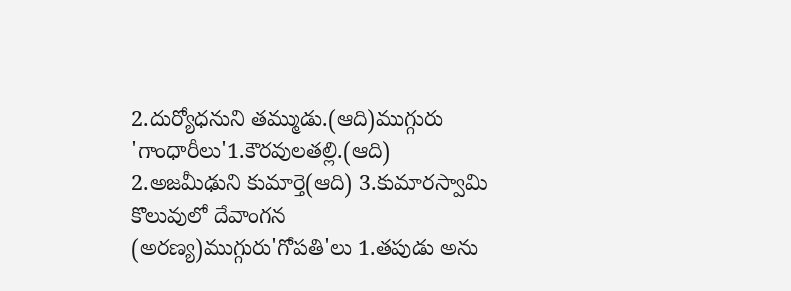2.దుర్యోధనుని తమ్ముడు.(ఆది)ముగ్గురు 'గాంధారీలు'1.కౌరవులతల్లి.(ఆది) 2.అజమీఢుని కుమార్తె(ఆది) 3.కుమారస్వామి కొలువులో దేవాంగన (అరణ్య)ముగ్గురు'గోపతి'లు 1.తపుడు అను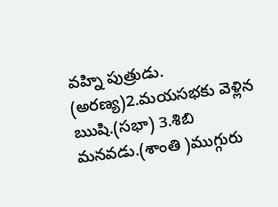వహ్ని పుత్రుడు. (అరణ్య)2.మయసభకు వెళ్లిన ఋషి.(సభా) 3.శిబి మనవడు.(శాంతి )ముగ్గురు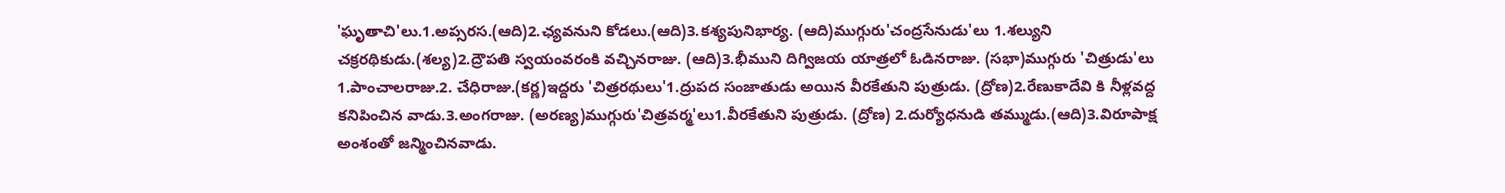'ఘృతాచి'లు.1.అప్సరస.(ఆది)2.ఛ్యవనుని కోడలు.(ఆది)3.కశ్యపునిభార్య. (ఆది)ముగ్గురు'చంద్రసేనుడు'లు 1.శల్యుని చక్రరథికుడు.(శల్య)2.ద్రౌపతి స్వయంవరంకి వచ్చినరాజు. (ఆది)3.భీముని దిగ్విజయ యాత్రలో ఓడినరాజు. (సభా)ముగ్గురు 'చిత్రుడు'లు 1.పాంచాలరాజు.2. చేధిరాజు.(కర్ణ)ఇద్దరు 'చిత్రరథులు'1.ద్రుపద సంజాతుడు అయిన వీరకేతుని పుత్రుడు. (ద్రోణ)2.రేణుకాదేవి కి నీళ్లవద్ద కనిపించిన వాడు.3.అంగరాజు. (అరణ్య)ముగ్గురు'చిత్రవర్మ'లు1.వీరకేతుని పుత్రుడు. (ద్రోణ) 2.దుర్యోధనుడి తమ్ముడు.(ఆది)3.విరూపాక్ష అంశంతో జన్మించినవాడు.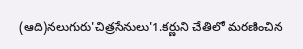(ఆది)నలుగురు'చిత్రసేనులు'1.కర్ణుని చేతిలో మరణించిన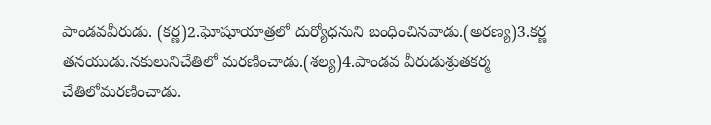పాండవవీరుడు. (కర్ణ)2.ఘోషూయాత్రలో దుర్యోధనుని బంధించినవాడు.(అరణ్య)3.కర్ణ తనయుడు.నకులునిచేతిలో మరణించాడు.(శల్య)4.పాండవ వీరుడుశ్రుతకర్మ చేతిలోమరణించాడు.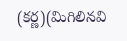(కర్ణ)(మిగిలినవి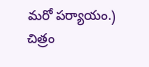మరో పర్యాయం.)
చిత్రం